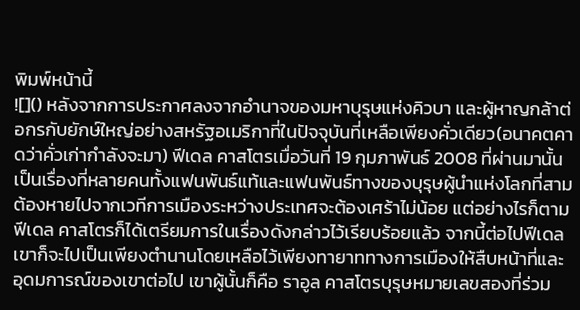พิมพ์หน้านี้
![]() หลังจากการประกาศลงจากอำนาจของมหาบุรุษแห่งคิวบา และผู้หาญกล้าต่อกรกับยักษ์ใหญ่อย่างสหรัฐอเมริกาที่ในปัจจุบันที่เหลือเพียงคั่วเดียว(อนาคตคาดว่าคั่วเก่ากำลังจะมา) ฟีเดล คาสโตรเมื่อวันที่ 19 กุมภาพันธ์ 2008 ที่ผ่านมานั้นเป็นเรื่องที่หลายคนทั้งแฟนพันธ์แท้และแฟนพันธ์ทางของบุรุษผู้นำแห่งโลกที่สามต้องหายไปจากเวทีการเมืองระหว่างประเทศจะต้องเศร้าไม่น้อย แต่อย่างไรก็ตามฟีเดล คาสโตรก็ได้เตรียมการในเรื่องดังกล่าวไว้เรียบร้อยแล้ว จากนี้ต่อไปฟีเดลเขาก็จะไปเป็นเพียงตำนานโดยเหลือไว้เพียงทายาททางการเมืองให้สืบหน้าที่และอุดมการณ์ของเขาต่อไป เขาผู้นั้นก็คือ ราอูล คาสโตรบุรุษหมายเลขสองที่ร่วม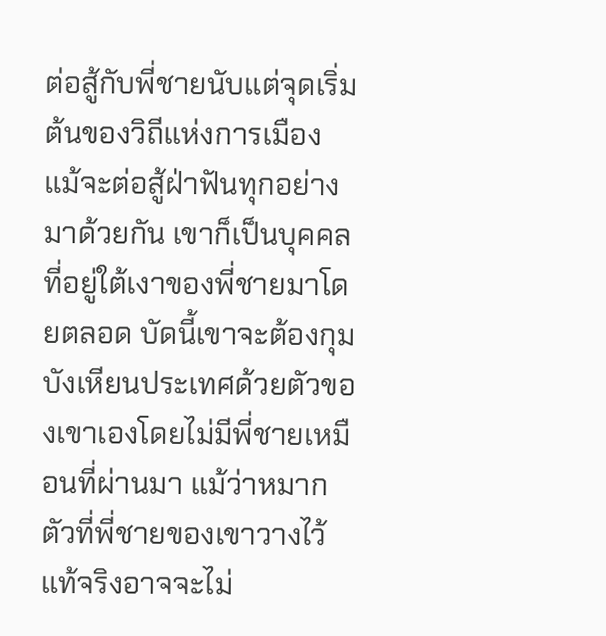ต่อสู้กับพี่ชายนับแต่จุดเริ่มต้นของวิถีแห่งการเมือง แม้จะต่อสู้ฝ่าฟันทุกอย่างมาด้วยกัน เขาก็เป็นบุคคลที่อยู่ใต้เงาของพี่ชายมาโดยตลอด บัดนี้เขาจะต้องกุมบังเหียนประเทศด้วยตัวของเขาเองโดยไม่มีพี่ชายเหมือนที่ผ่านมา แม้ว่าหมากตัวที่พี่ชายของเขาวางไว้แท้จริงอาจจะไม่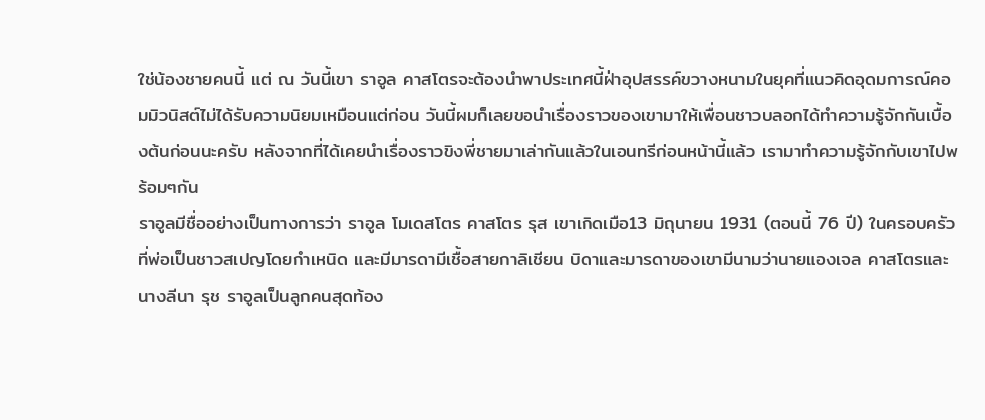ใช่น้องชายคนนี้ แต่ ณ วันนี้เขา ราอูล คาสโตรจะต้องนำพาประเทศนี้ฝ่าอุปสรรค์ขวางหนามในยุคที่แนวคิดอุดมการณ์คอมมิวนิสต์ไม่ได้รับความนิยมเหมือนแต่ก่อน วันนี้ผมก็เลยขอนำเรื่องราวของเขามาให้เพื่อนชาวบลอกได้ทำความรู้จักกันเบื้องต้นก่อนนะครับ หลังจากที่ได้เคยนำเรื่องราวขิงพี่ชายมาเล่ากันแล้วในเอนทรีก่อนหน้านี้แล้ว เรามาทำความรู้จักกับเขาไปพร้อมๆกัน
ราอูลมีชื่ออย่างเป็นทางการว่า ราอูล โมเดสโตร คาสโตร รุส เขาเกิดเมือ13 มิถุนายน 1931 (ตอนนี้ 76 ปี) ในครอบครัวที่พ่อเป็นชาวสเปญโดยกำเหนิด และมีมารดามีเชื้อสายกาลิเชียน บิดาและมารดาของเขามีนามว่านายแองเจล คาสโตรและนางลีนา รุช ราอูลเป็นลูกคนสุดท้อง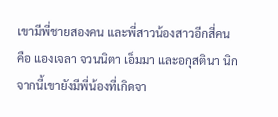เขามีพี่ชายสองคน และพี่สาวน้องสาวอีกสี่คน คือ แองเจลา จวนนิตา เอ็มมา และอกุสตินา นิกจากนี้เขายังมีพี่น้องที่เกิดจา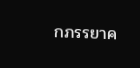กภรรยาค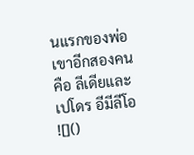นแรกของพ่อเขาอีกสองคนคือ ลีเดียและ เปโดร อีมีลีโอ ![]()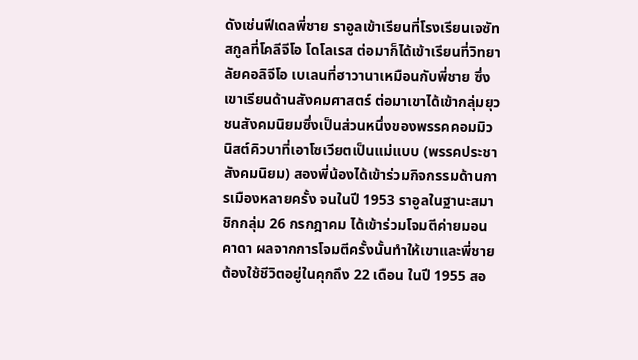ดังเช่นฟีเดลพี่ชาย ราอูลเข้าเรียนที่โรงเรียนเจซัทสกูลที่โคลีจีโอ โดโลเรส ต่อมาก็ได้เข้าเรียนที่วิทยาลัยคอลิจีโอ เบเลนที่ฮาวานาเหมือนกับพี่ชาย ซึ่งเขาเรียนด้านสังคมศาสตร์ ต่อมาเขาได้เข้ากลุ่มยุวชนสังคมนิยมซึ่งเป็นส่วนหนึ่งของพรรคคอมมิวนิสต์คิวบาที่เอาโซเวียตเป็นแม่แบบ (พรรคประชาสังคมนิยม) สองพี่น้องได้เข้าร่วมกิจกรรมด้านการเมืองหลายครั้ง จนในปี 1953 ราอูลในฐานะสมาชิกกลุ่ม 26 กรกฎาคม ได้เข้าร่วมโจมตีค่ายมอนคาดา ผลจากการโจมตีครั้งนั้นทำให้เขาและพี่ชายต้องใช้ชีวิตอยู่ในคุกถึง 22 เดือน ในปี 1955 สอ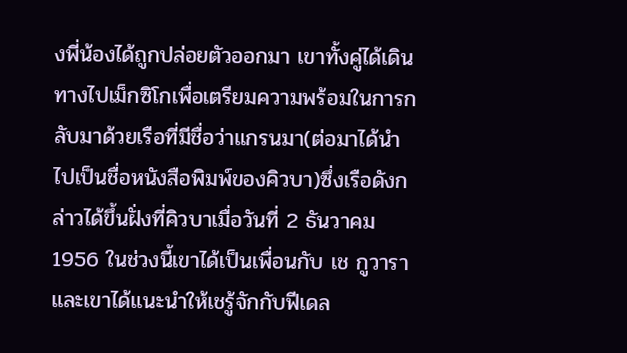งพี่น้องได้ถูกปล่อยตัวออกมา เขาทั้งคู่ได้เดินทางไปเม็กซิโกเพื่อเตรียมความพร้อมในการกลับมาด้วยเรือที่มีชื่อว่าแกรนมา(ต่อมาได้นำไปเป็นชื่อหนังสือพิมพ์ของคิวบา)ซึ่งเรือดังกล่าวได้ขึ้นฝั่งที่คิวบาเมื่อวันที่ 2 ธันวาคม 1956 ในช่วงนี้เขาได้เป็นเพื่อนกับ เช กูวารา และเขาได้แนะนำให้เชรู้จักกับฟีเดล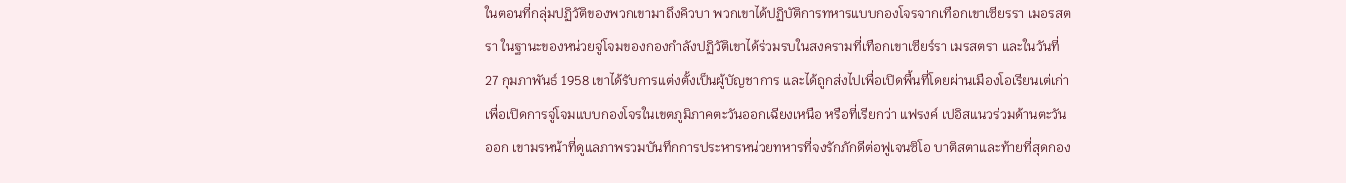ในตอนที่กลุ่มปฏิวัติของพวกเขามาถึงคิวบา พวกเขาได้ปฏิบัติการทหารแบบกองโจรจากเทือกเขาเซียรรา เมอรสตรา ในฐานะของหน่วยจู่โจมของกองกำลังปฏิวัติเขาได้ร่วมรบในสงครามที่เทือกเขาเซียร์รา เมรสตรา และในวันที่ 27 กุมภาพันธ์ 1958 เขาได้รับการแต่งตั้งเป็นผู้บัญชาการ และได้ถูกส่งไปเพื่อเปิดพื้นที่โดยผ่านเมืองโอเรียนเต่เก่าเพื่อเปิดการจู่โจมแบบกองโจรในเขตภูมิภาคตะวันออกเฉียงเหนือ หรือที่เรียกว่า แฟรงค์ เปอิสแนวร่วมด้านตะวันออก เขามรหน้าที่ดูแลภาพรวมบันทึกการประหารหน่วยทหารที่จงรักภักดีต่อฟูเจนซิโอ บาติสตาและท้ายที่สุดกอง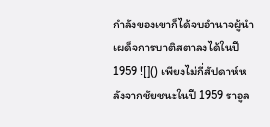กำลังของเขาก็ได้จบอำนาจผู้นำเผด็จการบาติสตาลงได้ในปี 1959 ![]() เพียงไม่กี่สัปดาห์หลังจากชัยชนะในปี 1959 ราอูล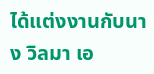ได้แต่งงานกับนาง วิลมา เอ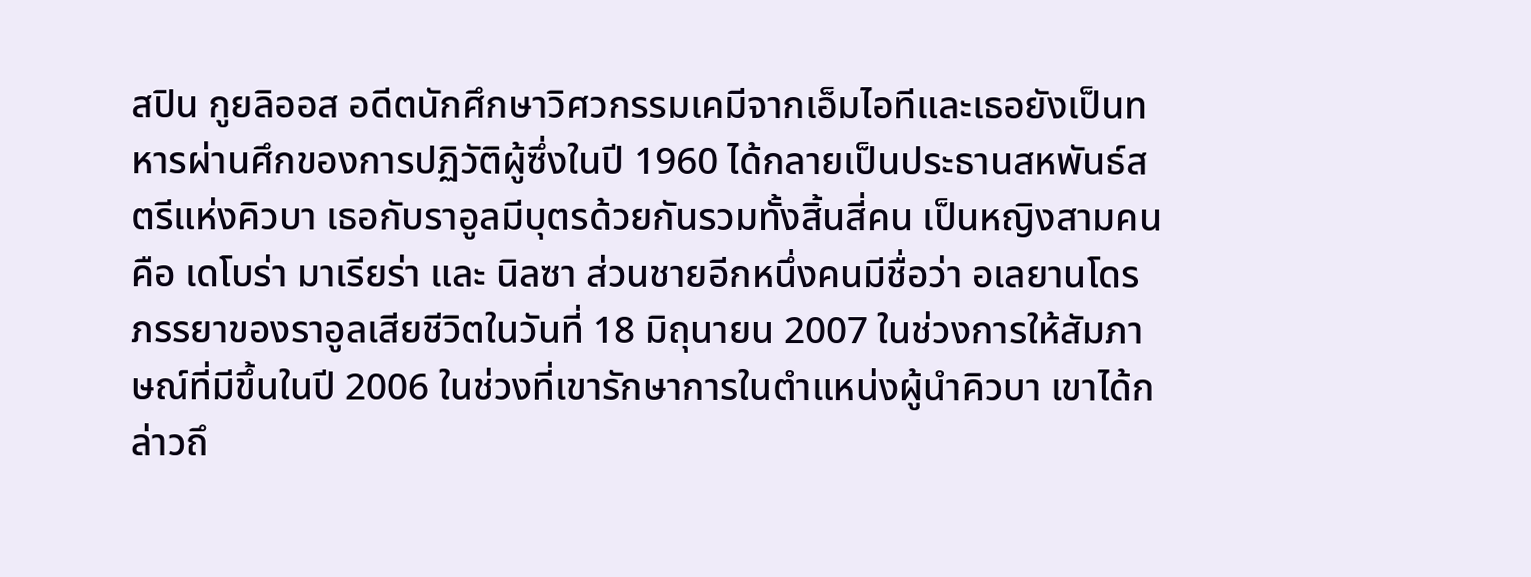สปิน กูยลิออส อดีตนักศึกษาวิศวกรรมเคมีจากเอ็มไอทีและเธอยังเป็นทหารผ่านศึกของการปฏิวัติผู้ซึ่งในปี 1960 ได้กลายเป็นประธานสหพันธ์สตรีแห่งคิวบา เธอกับราอูลมีบุตรด้วยกันรวมทั้งสิ้นสี่คน เป็นหญิงสามคนคือ เดโบร่า มาเรียร่า และ นิลซา ส่วนชายอีกหนึ่งคนมีชื่อว่า อเลยานโดร ภรรยาของราอูลเสียชีวิตในวันที่ 18 มิถุนายน 2007 ในช่วงการให้สัมภาษณ์ที่มีขึ้นในปี 2006 ในช่วงที่เขารักษาการในตำแหน่งผู้นำคิวบา เขาได้กล่าวถึ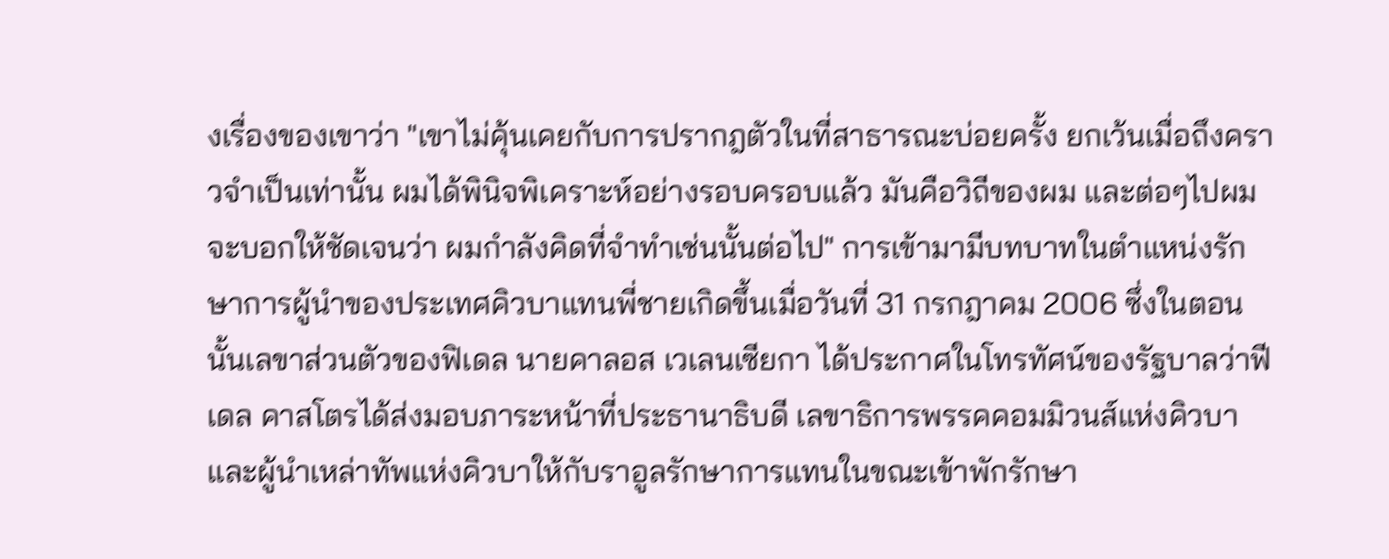งเรื่องของเขาว่า "เขาไม่คุ้นเคยกับการปรากฎตัวในที่สาธารณะบ่อยครั้ง ยกเว้นเมื่อถึงคราวจำเป็นเท่านั้น ผมได้พินิจพิเคราะห์อย่างรอบครอบแล้ว มันคือวิถีของผม และต่อๆไปผมจะบอกให้ชัดเจนว่า ผมกำลังคิดที่จำทำเช่นนั้นต่อไป" การเข้ามามีบทบาทในตำแหน่งรักษาการผู้นำของประเทศคิวบาแทนพี่ชายเกิดขึ้นเมื่อวันที่ 31 กรกฎาคม 2006 ซึ่งในตอนนั้นเลขาส่วนตัวของฟิเดล นายคาลอส เวเลนเซียกา ได้ประกาศในโทรทัศน์ของรัฐบาลว่าฟีเดล คาสโตรได้ส่งมอบภาระหน้าที่ประธานาธิบดี เลขาธิการพรรคคอมมิวนส์แห่งคิวบา และผู้นำเหล่าทัพแห่งคิวบาให้กับราอูลรักษาการแทนในขณะเข้าพักรักษา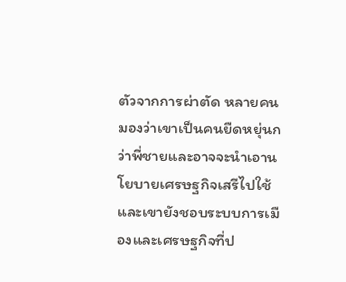ตัวจากการผ่าตัด หลายคนมองว่าเขาเป็นคนยืดหยุ่นกว่าพี่ชายและอาจจะนำเอานโยบายเศรษฐกิจเสรีไปใช้ และเขายังชอบระบบการเมืองและเศรษฐกิจที่ป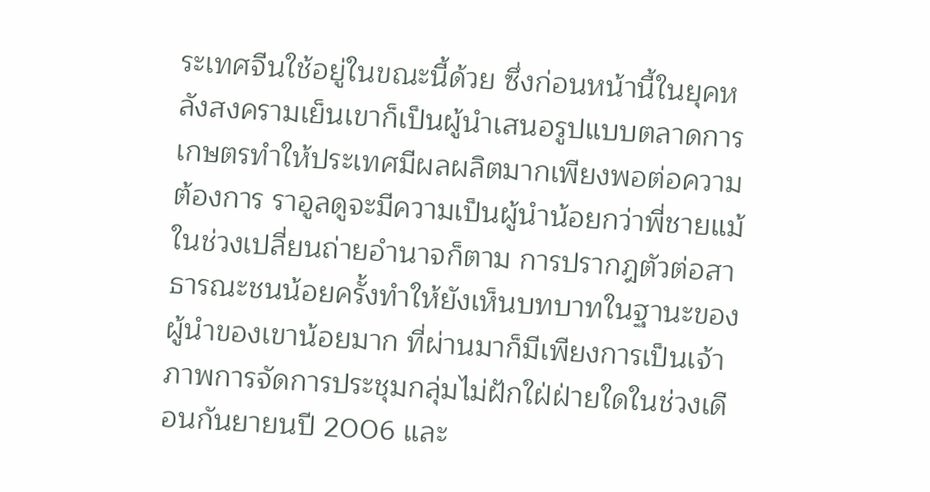ระเทศจีนใช้อยู่ในขณะนี้ด้วย ซึ่งก่อนหน้านี้ในยุคหลังสงครามเย็นเขาก็เป็นผู้นำเสนอรูปแบบตลาดการเกษตรทำให้ประเทศมีผลผลิตมากเพียงพอต่อความต้องการ ราอูลดูจะมีความเป็นผู้นำน้อยกว่าพี่ชายแม้ในช่วงเปลี่ยนถ่ายอำนาจก็ตาม การปรากฎตัวต่อสาธารณะชนน้อยครั้งทำให้ยังเห็นบทบาทในฐานะของผู้นำของเขาน้อยมาก ที่ผ่านมาก็มีเพียงการเป็นเจ้าภาพการจัดการประชุมกลุ่มไม่ฝักใฝ่ฝ่ายใดในช่วงเดือนกันยายนปี 2006 และ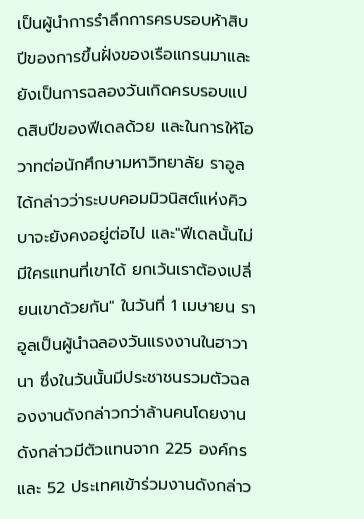เป็นผู้นำการรำลึกการครบรอบห้าสิบปีของการขึ้นฝั่งของเรือแกรนมาและยังเป็นการฉลองวันเกิดครบรอบแปดสิบปีของฟีเดลด้วย และในการให้โอวาทต่อนักศึกษามหาวิทยาลัย ราอูลได้กล่าวว่าระบบคอมมิวนิสต์แห่งคิวบาจะยังคงอยู่ต่อไป และ"ฟีเดลนั้นไม่มีใครแทนที่เขาได้ ยกเว้นเราต้องเปลี่ยนเขาด้วยกัน" ในวันที่ 1 เมษายน ราอูลเป็นผู้นำฉลองวันแรงงานในฮาวานา ซึ่งในวันนั้นมีประชาชนรวมตัวฉลองงานดังกล่าวกว่าล้านคนโดยงานดังกล่าวมีตัวแทนจาก 225 องค์กร และ 52 ประเทศเข้าร่วมงานดังกล่าว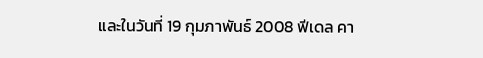และในวันที่ 19 กุมภาพันธ์ 2008 ฟีเดล คา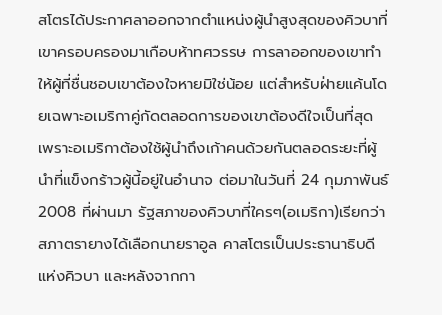สโตรได้ประกาศลาออกจากตำแหน่งผู้นำสูงสุดของคิวบาที่เขาครอบครองมาเกือบห้าทศวรรษ การลาออกของเขาทำให้ผู้ที่ชื่นชอบเขาต้องใจหายมิใช่น้อย แต่สำหรับฝ่ายแค้นโดยเฉพาะอเมริกาคู่กัดตลอดการของเขาต้องดีใจเป็นที่สุด เพราะอเมริกาต้องใช้ผู้นำถึงเก้าคนด้วยกันตลอดระยะที่ผู้นำที่แข็งกร้าวผู้นี้อยู่ในอำนาจ ต่อมาในวันที่ 24 กุมภาพันธ์ 2008 ที่ผ่านมา รัฐสภาของคิวบาที่ใครๆ(อเมริกา)เรียกว่าสภาตรายางได้เลือกนายราอูล คาสโตรเป็นประธานาธิบดีแห่งคิวบา และหลังจากกา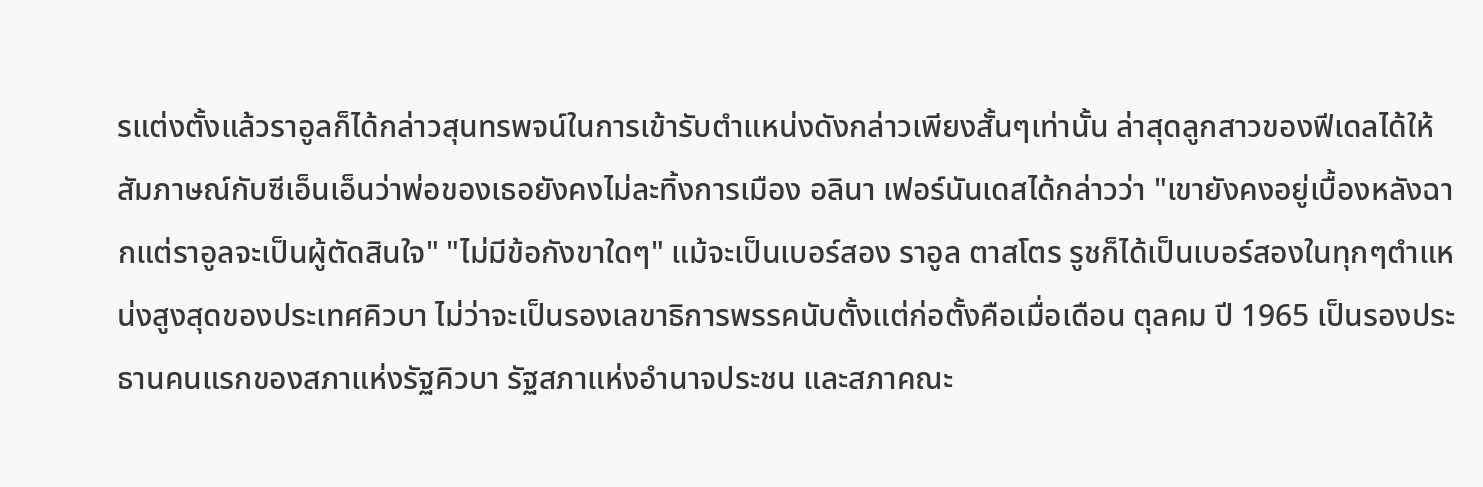รแต่งตั้งแล้วราอูลก็ได้กล่าวสุนทรพจน์ในการเข้ารับตำแหน่งดังกล่าวเพียงสั้นๆเท่านั้น ล่าสุดลูกสาวของฟีเดลได้ให้สัมภาษณ์กับซีเอ็นเอ็นว่าพ่อของเธอยังคงไม่ละทิ้งการเมือง อลินา เฟอร์นันเดสได้กล่าวว่า "เขายังคงอยู่เบื้องหลังฉากแต่ราอูลจะเป็นผู้ตัดสินใจ" "ไม่มีข้อกังขาใดๆ" แม้จะเป็นเบอร์สอง ราอูล ตาสโตร รูชก็ได้เป็นเบอร์สองในทุกๆตำแหน่งสูงสุดของประเทศคิวบา ไม่ว่าจะเป็นรองเลขาธิการพรรคนับตั้งแต่ก่อตั้งคือเมื่อเดือน ตุลคม ปี 1965 เป็นรองประธานคนแรกของสภาแห่งรัฐคิวบา รัฐสภาแห่งอำนาจประชน และสภาคณะ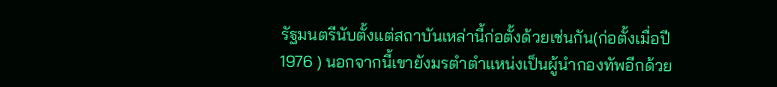รัฐมนตรีนับตั้งแต่สถาบันเหล่านี้ก่อตั้งด้วยเช่นกัน(ก่อตั้งเมื่อปี 1976 ) นอกจากนี้เขายังมรตำตำแหน่งเป็นผู้นำกองทัพอีกด้วย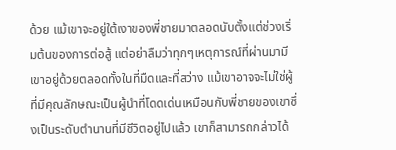ด้วย แม้เขาจะอยู่ใต้เงาของพี่ชายมาตลอดนับตั้งแต่ช่วงเริ่มต้นของการต่อสู้ แต่อย่าลืมว่าทุกๆเหตุการณ์ที่ผ่านมามีเขาอยู่ด้วยตลอดทั้งในที่มืดและที่สว่าง แม้เขาอาจจะไม่ใช่ผู้ที่มีคุณลักษณะเป็นผู้นำที่โดดเด่นเหมือนกับพี่ชายของเขาซึ่งเป็นระดับตำนานที่มีชีวิตอยู่ไปแล้ว เขาก็สามารถกล่าวได้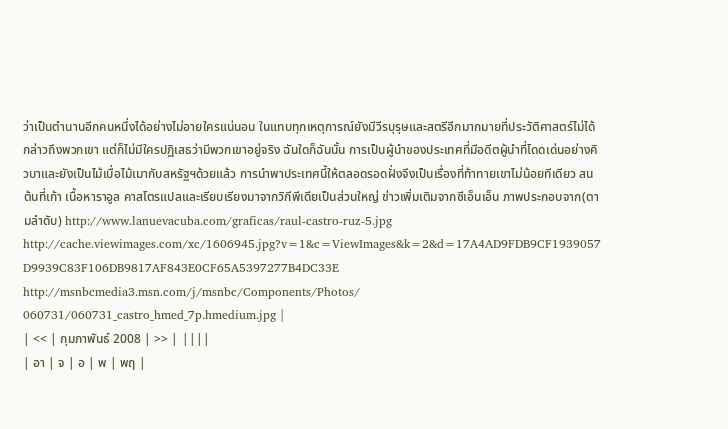ว่าเป็นตำนานอีกคนหนึ่งได้อย่างไม่อายใครแน่นอน ในแทบทุกเหตุการณ์ยังมีวีรบุรุษและสตรีอีกมากมายที่ประวัติศาสตร์ไม่ได้กล่าวถึงพวกเขา แต่ก็ไม่มีใครปฏิเสธว่ามีพวกเขาอยู่จริง ฉันใดก็ฉันนั้น การเป็นผู้นำของประเทศที่มีอดีตผู้นำที่โดดเด่นอย่างคิวบาและยังเป็นไม้เบื่อไม้เมากับสหรัฐฯด้วยแล้ว การนำพาประเทศนี้ให้ตลอดรอดฝั่งจึงเป็นเรื่องที่ท้าทายเขาไม่น้อยทีเดียว สนต้นที่เก้า เนื้อหาราอูล คาสโตรแปลและเรียบเรียงมาจากวิกีพีเดียเป็นส่วนใหญ่ ข่าวเพิ่มเติมจากซีเอ็นเอ็น ภาพประกอบจาก(ตามลำดับ) http://www.lanuevacuba.com/graficas/raul-castro-ruz-5.jpg http://cache.viewimages.com/xc/1606945.jpg?v=1&c=ViewImages&k=2&d=17A4AD9FDB9CF1939057 D9939C83F106DB9817AF843E0CF65A5397277B4DC33E http://msnbcmedia3.msn.com/j/msnbc/Components/Photos/ 060731/060731_castro_hmed_7p.hmedium.jpg |
| << | กุมภาพันธ์ 2008 | >> | ||||
| อา | จ | อ | พ | พฤ |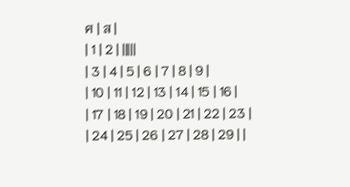ศ | ส |
| 1 | 2 | |||||
| 3 | 4 | 5 | 6 | 7 | 8 | 9 |
| 10 | 11 | 12 | 13 | 14 | 15 | 16 |
| 17 | 18 | 19 | 20 | 21 | 22 | 23 |
| 24 | 25 | 26 | 27 | 28 | 29 | |